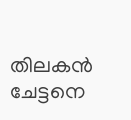തിലകൻ ചേട്ടനെ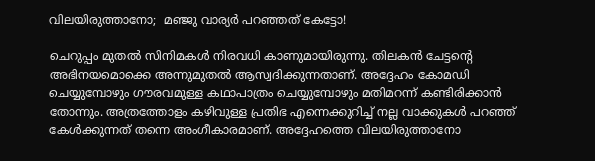വിലയിരുത്താനോ;  മഞ്ജു വാര്യർ പറഞ്ഞത് കേട്ടോ!

ചെറുപ്പം മുതൽ സിനിമകൾ നിരവധി കാണുമായിരുന്നു. തിലകൻ ചേട്ടന്‍റെ അഭിനയമൊക്കെ അന്നുമുതൽ ആസ്വദിക്കുന്നതാണ്. അദ്ദേഹം കോമഡി ചെയ്യുമ്പോഴും ഗൗരവമുള്ള കഥാപാത്രം ചെയ്യുമ്പോഴും മതിമറന്ന് കണ്ടിരിക്കാൻ തോന്നും. അത്രത്തോളം കഴിവുള്ള പ്രതിഭ എന്നെക്കുറിച്ച് നല്ല വാക്കുകൾ പറഞ്ഞ് കേൾക്കുന്നത് തന്നെ അംഗീകാരമാണ്. അദ്ദേഹത്തെ വിലയിരുത്താനോ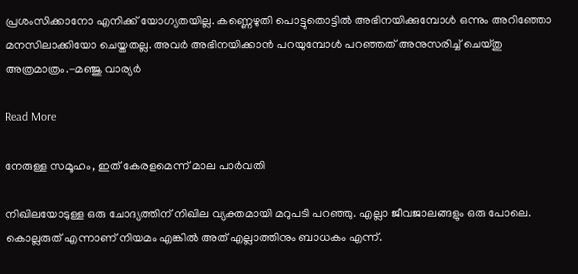പ്രശംസിക്കാനോ എനിക്ക് യോഗ്യതയില്ല. കണ്ണെഴുതി പൊട്ടുതൊട്ടിൽ അഭിനയിക്കുമ്പോൾ ഒന്നും അറിഞ്ഞോ മനസിലാക്കിയോ ചെയ്തതല്ല. അവർ അഭിനയിക്കാൻ പറയുമ്പോൾ പറഞ്ഞത് അനുസരിച്ച് ചെയ്തു അത്രമാത്രം.-മഞ്ജു വാര്യർ

Read More

നേരുള്ള സമൂഹം, ഇത് കേരളമെന്ന് മാല പാർവതി

നിഖിലയോടുള്ള ഒരു ചോദ്യത്തിന് നിഖില വ്യക്തമായി മറുപടി പറഞ്ഞു. എല്ലാ ജീവജാലങ്ങളും ഒരു പോലെ. കൊല്ലരുത് എന്നാണ് നിയമം എങ്കിൽ അത് എല്ലാത്തിനും ബാധകം എന്ന്.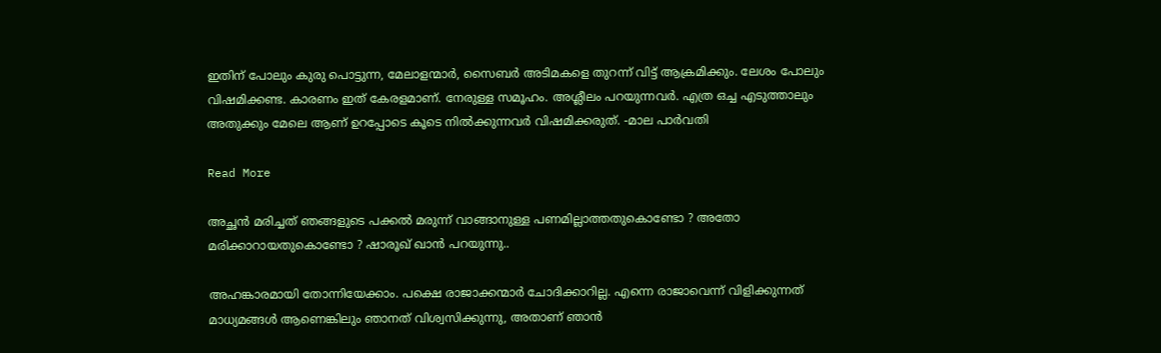ഇതിന് പോലും കുരു പൊട്ടുന്ന, മേലാളന്മാർ, സൈബർ അടിമകളെ തുറന്ന് വിട്ട് ആക്രമിക്കും. ലേശം പോലും വിഷമിക്കണ്ട. കാരണം ഇത് കേരളമാണ്. നേരുള്ള സമൂഹം. അശ്ലീലം പറയുന്നവർ. എത്ര ഒച്ച എടുത്താലും അതുക്കും മേലെ ആണ് ഉറപ്പോടെ കൂടെ നിൽക്കുന്നവർ വിഷമിക്കരുത്. -മാല പാർവതി

Read More

അച്ഛന്‍ മരിച്ചത് ഞങ്ങളുടെ പക്കല്‍ മരുന്ന് വാങ്ങാനുള്ള പണമില്ലാത്തതുകൊണ്ടോ ? അതോ മരിക്കാറായതുകൊണ്ടോ ? ഷാരൂഖ് ഖാൻ പറയുന്നു..

അഹങ്കാരമായി തോന്നിയേക്കാം. പക്ഷെ രാജാക്കന്മാര്‍ ചോദിക്കാറില്ല. എന്നെ രാജാവെന്ന് വിളിക്കുന്നത് മാധ്യമങ്ങള്‍ ആണെങ്കിലും ഞാനത് വിശ്വസിക്കുന്നു, അതാണ് ഞാന്‍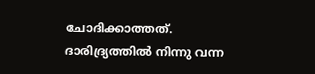ചോദിക്കാത്തത്. ദാരിദ്ര്യത്തില്‍ നിന്നു വന്ന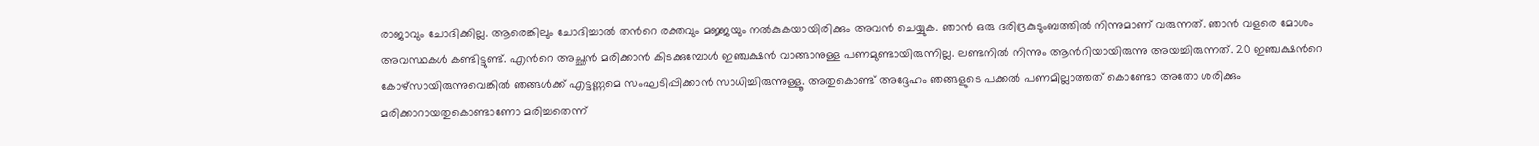രാജാവും ചോദിക്കില്ല. ആരെങ്കിലും ചോദിച്ചാല്‍ തന്‍റെ രക്തവും മജ്ജയും നല്‍കുകയായിരിക്കും അവന്‍ ചെയ്യുക. ഞാന്‍ ഒരു ദരിദ്രകുടുംബത്തില്‍ നിന്നുമാണ് വരുന്നത്. ഞാന്‍ വളരെ മോശം അവസ്ഥകള്‍ കണ്ടിട്ടുണ്ട്. എന്‍റെ അച്ഛന്‍ മരിക്കാന്‍ കിടക്കുമ്പോള്‍ ഇഞ്ചക്ഷന്‍ വാങ്ങാനുള്ള പണമുണ്ടായിരുന്നില്ല. ലണ്ടനില്‍ നിന്നും ആന്‍റിയായിരുന്നു അയച്ചിരുന്നത്. 20 ഇഞ്ചക്ഷന്‍റെ കോഴ്‌സായിരുന്നുവെങ്കില്‍ ഞങ്ങള്‍ക്ക് എട്ടണ്ണമെ സംഘടിപ്പിക്കാന്‍ സാധിച്ചിരുന്നുള്ളൂ. അതുകൊണ്ട് അദ്ദേഹം ഞങ്ങളുടെ പക്കല്‍ പണമില്ലാത്തത് കൊണ്ടോ അതോ ശരിക്കും മരിക്കാറായതുകൊണ്ടാണോ മരിച്ചതെന്ന്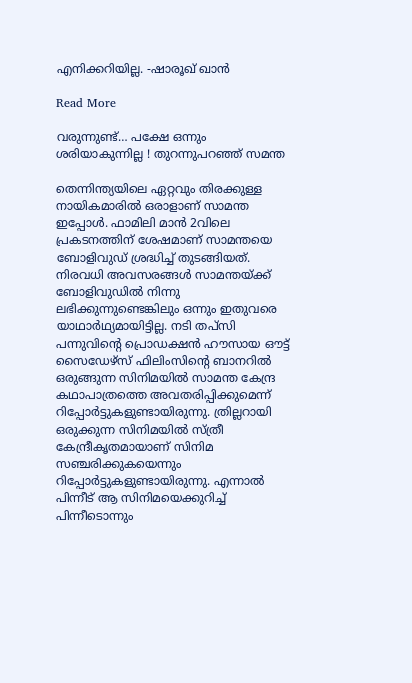എനിക്കറിയില്ല. -ഷാരൂഖ് ഖാൻ

Read More

വരുന്നുണ്ട്… പക്ഷേ ഒന്നും ശരിയാകുന്നില്ല ! തുറന്നുപറഞ്ഞ് സമന്ത

തെന്നിന്ത്യയിലെ ഏറ്റവും തിരക്കുള്ള നായികമാരിൽ ഒരാളാണ് സാമന്ത ഇപ്പോൾ. ഫാമിലി മാൻ 2വിലെ പ്രകടനത്തിന് ശേഷമാണ് സാമന്തയെ ബോളിവുഡ് ശ്രദ്ധിച്ച് തുടങ്ങിയത്. നിരവധി അവസരങ്ങൾ സാമന്തയ്ക്ക് ബോളിവുഡിൽ നിന്നു ലഭിക്കുന്നുണ്ടെങ്കിലും ഒന്നും ഇതുവരെ യാഥാർഥ്യമായിട്ടില്ല. നടി തപ്സി പന്നുവിന്‍റെ പ്രൊഡക്ഷൻ ഹൗസായ ഔട്ട് സൈഡേഴ്സ് ഫിലിംസിന്‍റെ ബാനറിൽ ഒരുങ്ങുന്ന സിനിമയിൽ സാമന്ത കേന്ദ്ര കഥാപാത്രത്തെ അവതരിപ്പിക്കുമെന്ന് റിപ്പോർട്ടുകളുണ്ടായിരുന്നു. ത്രില്ലറായി ഒരുക്കുന്ന സിനിമയിൽ സ്ത്രീ കേന്ദ്രീകൃതമായാണ് സിനിമ സഞ്ചരിക്കുകയെന്നും റിപ്പോർട്ടുകളുണ്ടായിരുന്നു. എന്നാൽ പിന്നീട് ആ സിനിമയെക്കുറിച്ച് പിന്നീടൊന്നും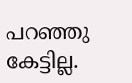പറഞ്ഞു കേട്ടില്ല.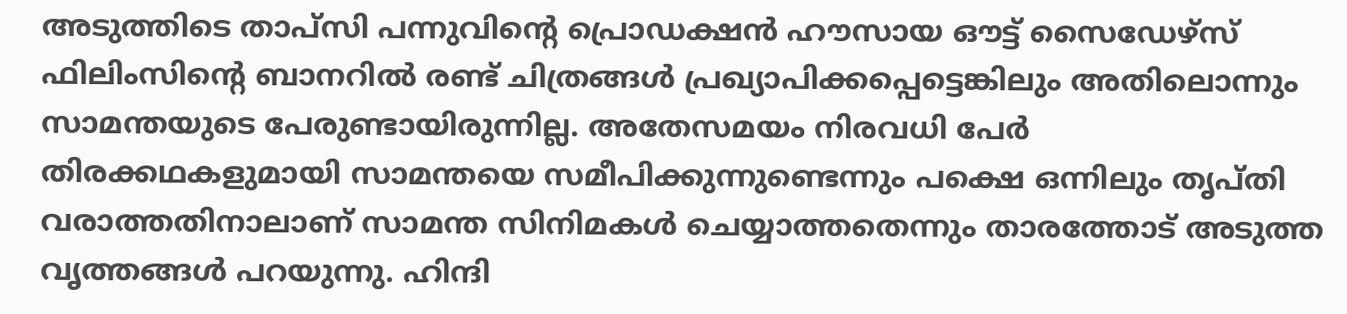അടുത്തിടെ താപ്സി പന്നുവിന്‍റെ പ്രൊഡക്ഷൻ ഹൗസായ ഔട്ട് സൈഡേഴ്സ് ഫിലിംസിന്‍റെ ബാനറിൽ രണ്ട് ചിത്രങ്ങൾ പ്രഖ്യാപിക്കപ്പെട്ടെങ്കിലും അതിലൊന്നും സാമന്തയുടെ പേരുണ്ടായിരുന്നില്ല. അതേസമയം നിരവധി പേർ തിരക്കഥകളുമായി സാമന്തയെ സമീപിക്കുന്നുണ്ടെന്നും പക്ഷെ ഒന്നിലും തൃപ്തി വരാത്തതിനാലാണ് സാമന്ത സിനിമകൾ ചെയ്യാത്തതെന്നും താരത്തോട് അടുത്ത വൃത്തങ്ങൾ പറയുന്നു. ഹിന്ദി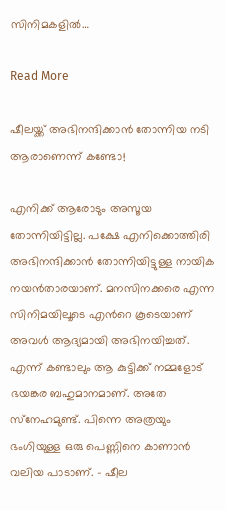സിനിമകളിൽ…

Read More

ഷീലയ്ക്ക് അഭിനന്ദിക്കാൻ തോന്നിയ നടി ആരാണെന്ന് കണ്ടോ!

എനിക്ക് ആരോടും അസൂയ തോന്നിയിട്ടില്ല. പക്ഷേ എനിക്കൊത്തിരി അഭിനന്ദിക്കാന്‍ തോന്നിയിട്ടുള്ള നായിക നയന്‍താരയാണ്. മനസിനക്കരെ എന്ന സിനിമയിലൂടെ എന്‍റെ കൂടെയാണ് അവള്‍ ആദ്യമായി അഭിനയിച്ചത്. എന്ന് കണ്ടാലും ആ കുട്ടിക്ക് നമ്മളോട് ഭയങ്കര ബഹുമാനമാണ്. അതേ സ്‌നേഹമുണ്ട്. പിന്നെ അത്രയും ഭംഗിയുള്ള ഒരു പെണ്ണിനെ കാണാന്‍ വലിയ പാടാണ്. – ഷീല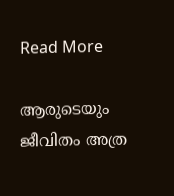Read More

ആരുടെയും ജീവിതം അത്ര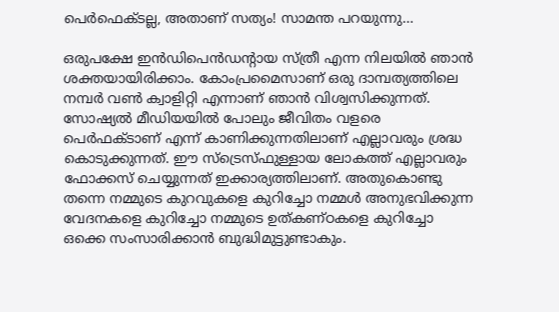പെർഫെക്ടല്ല, അതാണ് സത്യം! സാമന്ത പറയുന്നു…

ഒരുപക്ഷേ ഇൻഡിപെൻഡന്‍റായ സ്ത്രീ എന്ന നിലയിൽ ഞാൻ ശക്തയായിരിക്കാം. കോംപ്രമൈസാണ് ഒരു ദാമ്പത്യത്തിലെ നമ്പർ വൺ ക്വാളിറ്റി എന്നാണ് ഞാൻ വിശ്വസിക്കുന്നത്. സോഷ്യൽ മീഡിയയിൽ പോലും ജീവിതം വളരെ പെർഫക്ടാണ് എന്ന് കാണിക്കുന്നതിലാണ് എല്ലാവരും ശ്രദ്ധ കൊടുക്കുന്നത്. ഈ സ്ട്രെസ്ഫുള്ളായ ലോകത്ത് എല്ലാവരും ഫോക്കസ് ചെയ്യുന്നത് ഇക്കാര്യത്തിലാണ്. അതുകൊണ്ടു തന്നെ നമ്മുടെ കുറവുകളെ കുറിച്ചോ നമ്മൾ അനുഭവിക്കുന്ന വേദനകളെ കുറിച്ചോ നമ്മുടെ ഉത്കണ്ഠകളെ കുറിച്ചോ ഒക്കെ സംസാരിക്കാൻ ബുദ്ധിമുട്ടുണ്ടാകും.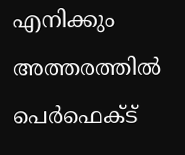എനിക്കും അത്തരത്തിൽ പെർഫെക്ട്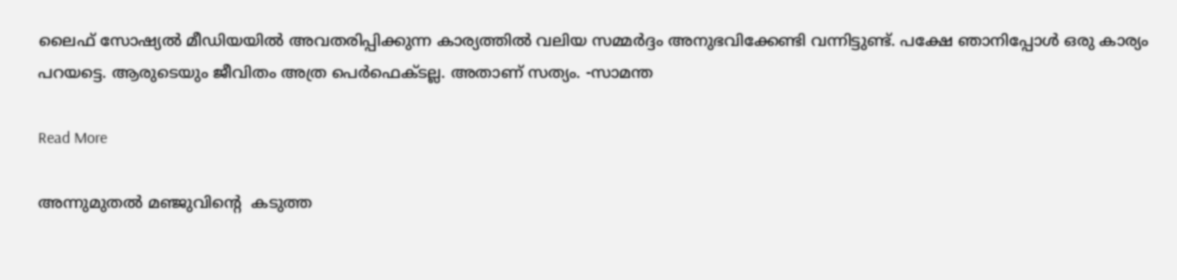ലൈഫ് സോഷ്യൽ മീഡിയയിൽ അവതരിപ്പിക്കുന്ന കാര്യത്തിൽ വലിയ സമ്മർദ്ദം അനുഭവിക്കേണ്ടി വന്നിട്ടുണ്ട്. പക്ഷേ ഞാനിപ്പോൾ ഒരു കാര്യം പറയട്ടെ. ആരുടെയും ജീവിതം അത്ര പെർഫെക്ടല്ല. അതാണ് സത്യം. -സാമന്ത

Read More

അന്നുമുതല്‍ മഞ്ജുവിന്റെ  കടുത്ത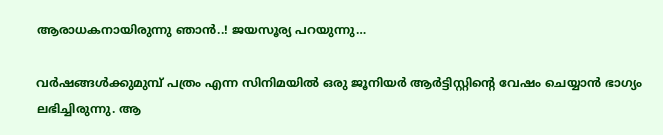ആരാധകനായിരുന്നു ഞാന്‍..! ജയസൂര്യ പറയുന്നു…

വര്‍ഷങ്ങള്‍ക്കുമുമ്പ് പത്രം എന്ന സിനിമയില്‍ ഒരു ജൂനിയര്‍ ആര്‍ട്ടിസ്റ്റിന്‍റെ വേഷം ചെയ്യാന്‍ ഭാഗ്യം ലഭിച്ചിരുന്നു. ആ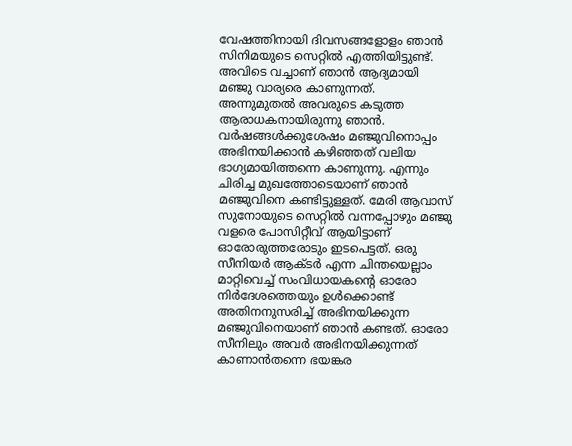വേഷത്തിനായി ദിവസങ്ങളോളം ഞാന്‍ സിനിമയുടെ സെറ്റില്‍ എത്തിയിട്ടുണ്ട്. അവിടെ വച്ചാണ് ഞാന്‍ ആദ്യമായി മഞ്ജു വാര്യരെ കാണുന്നത്. അന്നുമുതല്‍ അവരുടെ കടുത്ത ആരാധകനായിരുന്നു ഞാന്‍. വര്‍ഷങ്ങള്‍ക്കുശേഷം മഞ്ജുവിനൊപ്പം അഭിനയിക്കാന്‍ കഴിഞ്ഞത് വലിയ ഭാഗ്യമായിത്തന്നെ കാണുന്നു. എന്നും ചിരിച്ച മുഖത്തോടെയാണ് ഞാന്‍ മഞ്ജുവിനെ കണ്ടിട്ടുള്ളത്. മേരി ആവാസ് സുനോയുടെ സെറ്റില്‍ വന്നപ്പോഴും മഞ്ജു വളരെ പോസിറ്റീവ് ആയിട്ടാണ് ഓരോരുത്തരോടും ഇടപെട്ടത്. ഒരു സീനിയര്‍ ആക്ടര്‍ എന്ന ചിന്തയെല്ലാം മാറ്റിവെച്ച് സംവിധായകന്‍റെ ഓരോ നിര്‍ദേശത്തെയും ഉള്‍ക്കൊണ്ട് അതിനനുസരിച്ച് അഭിനയിക്കുന്ന മഞ്ജുവിനെയാണ് ഞാന്‍ കണ്ടത്. ഓരോ സീനിലും അവര്‍ അഭിനയിക്കുന്നത് കാണാന്‍തന്നെ ഭയങ്കര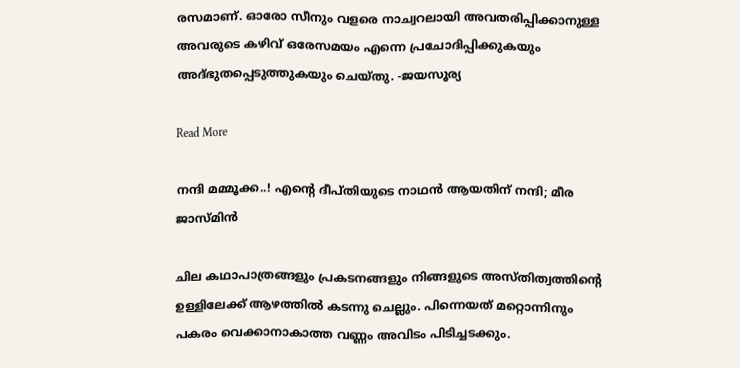രസമാണ്. ഓരോ സീനും വളരെ നാച്വറലായി അവതരിപ്പിക്കാനുള്ള അവരുടെ കഴിവ് ഒരേസമയം എന്നെ പ്രചോദിപ്പിക്കുകയും അദ്ഭുതപ്പെടുത്തുകയും ചെയ്തു. -ജയസൂര്യ

Read More

നന്ദി മമ്മൂക്ക..! എന്‍റെ ദീപ്തിയുടെ നാഥന്‍ ആയതിന് നന്ദി; മീര ജാസ്മിൻ

ചില കഥാപാത്രങ്ങളും പ്രകടനങ്ങളും നിങ്ങളുടെ അസ്തിത്വത്തിന്‍റെ ഉള്ളിലേക്ക് ആഴത്തില്‍ കടന്നു ചെല്ലും. പിന്നെയത് മറ്റൊന്നിനും പകരം വെക്കാനാകാത്ത വണ്ണം അവിടം പിടിച്ചടക്കും.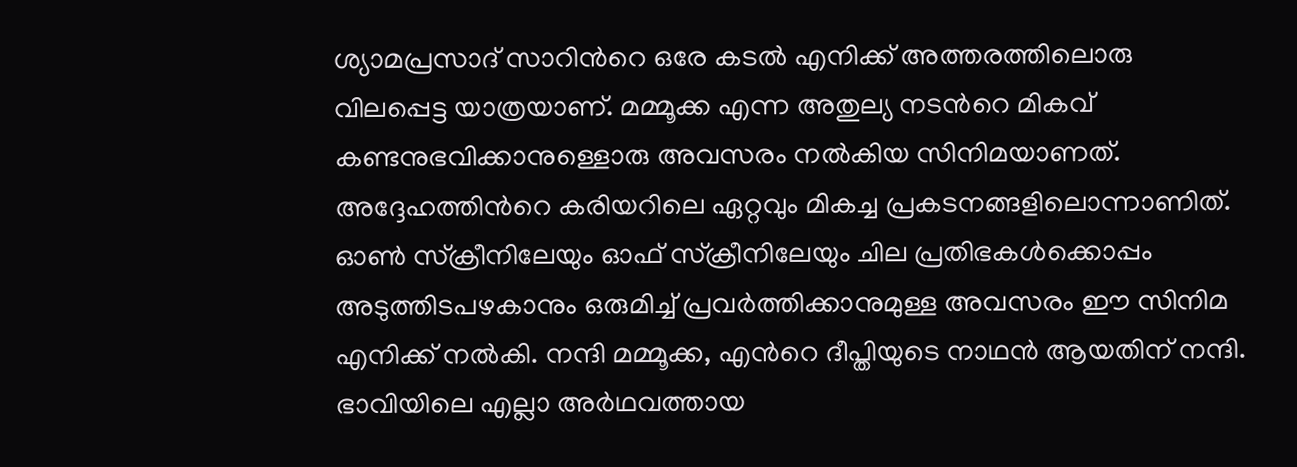ശ്യാമപ്രസാദ് സാറിന്‍റെ ഒരേ കടല്‍ എനിക്ക് അത്തരത്തിലൊരു വിലപ്പെട്ട യാത്രയാണ്. മമ്മൂക്ക എന്ന അതുല്യ നടന്‍റെ മികവ് കണ്ടനുഭവിക്കാനുള്ളൊരു അവസരം നല്‍കിയ സിനിമയാണത്. അദ്ദേഹത്തിന്‍റെ കരിയറിലെ ഏറ്റവും മികച്ച പ്രകടനങ്ങളിലൊന്നാണിത്. ഓണ്‍ സ്‌ക്രീനിലേയും ഓഫ് സ്‌ക്രീനിലേയും ചില പ്രതിഭകള്‍ക്കൊപ്പം അടുത്തിടപഴകാനും ഒരുമിച്ച് പ്രവര്‍ത്തിക്കാനുമുള്ള അവസരം ഈ സിനിമ എനിക്ക് നല്‍കി. നന്ദി മമ്മൂക്ക, എന്‍റെ ദീപ്തിയുടെ നാഥന്‍ ആയതിന് നന്ദി. ഭാവിയിലെ എല്ലാ അര്‍ഥവത്തായ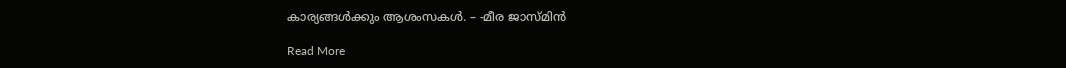കാര്യങ്ങള്‍ക്കും ആശംസകള്‍. – -മീര ജാസ്മിൻ

Read More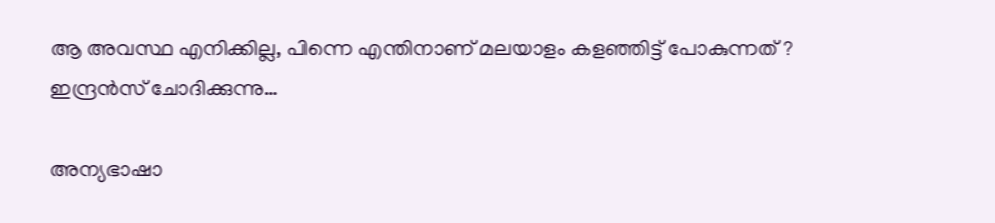ആ അവസ്ഥ എനിക്കില്ല, പിന്നെ എന്തിനാണ് മലയാളം കളഞ്ഞിട്ട് പോകുന്നത് ? ഇന്ദ്രൻസ് ചോദിക്കുന്നു…

അന്യഭാഷാ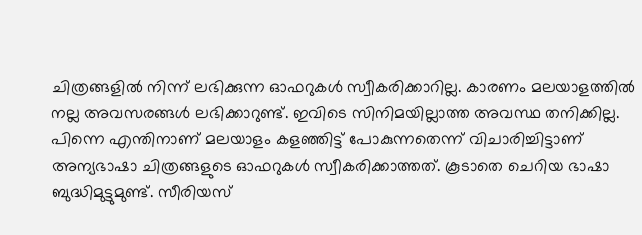ചിത്രങ്ങളില്‍ നിന്ന് ലഭിക്കുന്ന ഓഫറുകള്‍ സ്വീകരിക്കാറില്ല. കാരണം മലയാളത്തില്‍ നല്ല അവസരങ്ങള്‍ ലഭിക്കാറുണ്ട്. ഇവിടെ സിനിമയില്ലാത്ത അവസ്ഥ തനിക്കില്ല. പിന്നെ എന്തിനാണ് മലയാളം കളഞ്ഞിട്ട് പോകുന്നതെന്ന് വിചാരിച്ചിട്ടാണ് അന്യഭാഷാ ചിത്രങ്ങളുടെ ഓഫറുകള്‍ സ്വീകരിക്കാത്തത്. കൂടാതെ ചെറിയ ഭാഷാ ബുദ്ധിമുട്ടുമുണ്ട്. സീരിയസ്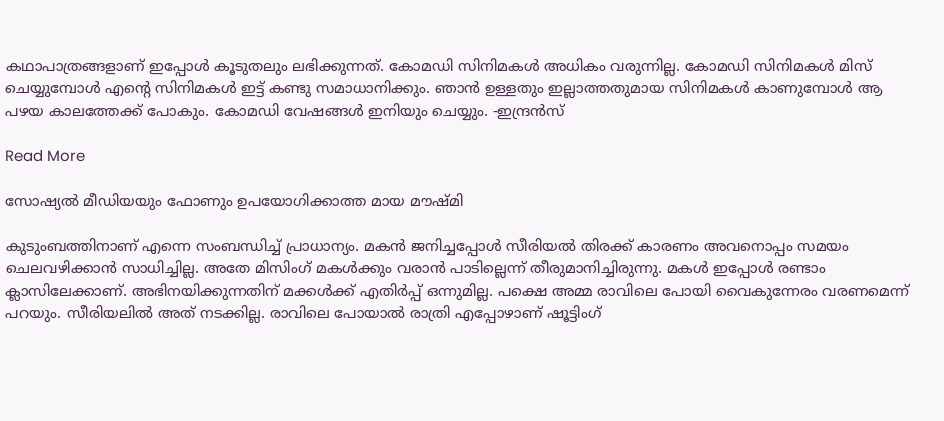കഥാപാത്രങ്ങളാണ് ഇപ്പോൾ കൂടുതലും ലഭിക്കുന്നത്. കോമഡി സിനിമകള്‍ അധികം വരുന്നില്ല. കോമഡി സിനിമകള്‍ മിസ് ചെയ്യുമ്പോള്‍ എന്‍റെ സിനിമകള്‍ ഇട്ട് കണ്ടു സമാധാനിക്കും. ഞാൻ ഉള്ളതും ഇല്ലാത്തതുമായ സിനിമകള്‍ കാണുമ്പോള്‍ ആ പഴയ കാലത്തേക്ക് പോകും. കോമഡി വേഷങ്ങള്‍ ഇനിയും ചെയ്യും. -ഇന്ദ്രൻസ്

Read More

സോഷ്യൽ മീഡിയയും ഫോണും ഉപയോഗിക്കാത്ത മായ മൗഷ്മി

കുടുംബത്തിനാണ് എന്നെ സംബന്ധിച്ച് പ്രാധാന്യം. മകൻ ജനിച്ചപ്പോൾ സീരിയൽ തിരക്ക് കാരണം അവനൊപ്പം സമയം ചെലവഴിക്കാൻ സാധിച്ചില്ല. അതേ മിസിംഗ് മകൾക്കും വരാൻ പാടില്ലെന്ന് തീരുമാനിച്ചിരുന്നു. മകൾ ഇപ്പോൾ രണ്ടാം ക്ലാസിലേക്കാണ്. അഭിനയിക്കുന്നതിന് മക്കൾക്ക് എതിർപ്പ് ഒന്നുമില്ല. പക്ഷെ അമ്മ രാവിലെ പോയി വൈകുന്നേരം വരണമെന്ന് പറയും. സീരിയലിൽ അത് നടക്കില്ല. രാവിലെ പോയാൽ രാത്രി എപ്പോഴാണ് ഷൂട്ടിംഗ്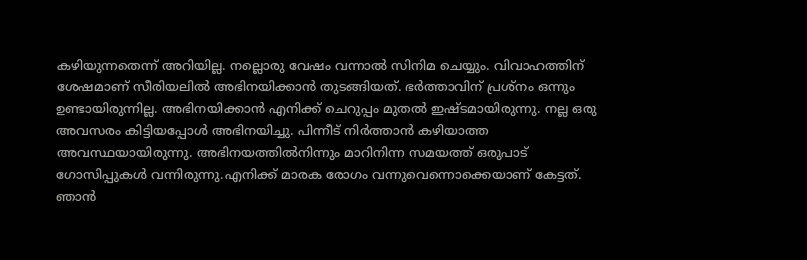കഴിയുന്നതെന്ന് അറിയില്ല. നല്ലൊരു വേഷം വന്നാൽ സിനിമ ചെയ്യും. വിവാഹത്തിന് ശേഷമാണ് സീരിയലിൽ അഭിനയിക്കാൻ തുടങ്ങിയത്. ഭർത്താവിന് പ്രശ്‌നം ഒന്നും ഉണ്ടായിരുന്നില്ല. അഭിനയിക്കാൻ എനിക്ക് ചെറുപ്പം മുതൽ ഇഷ്ടമായിരുന്നു. നല്ല ഒരു അവസരം കിട്ടിയപ്പോൾ അഭിനയിച്ചു. പിന്നീട് നിർത്താൻ കഴിയാത്ത അവസ്ഥയായിരുന്നു. അഭിനയത്തിൽനിന്നും മാറിനിന്ന സമയത്ത് ഒരുപാട് ഗോസിപ്പുകൾ വന്നിരുന്നു.എനിക്ക് മാരക രോഗം വന്നുവെന്നൊക്കെയാണ് കേട്ടത്. ഞാൻ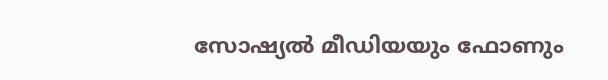സോഷ്യൽ മീഡിയയും ഫോണും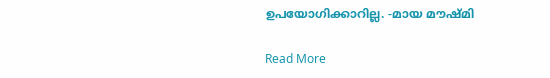ഉപയോഗിക്കാറില്ല. -മായ മൗഷ്മി

Read More